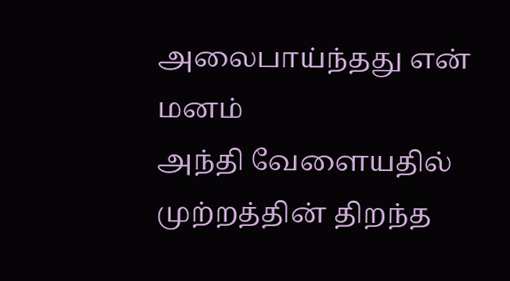அலைபாய்ந்தது என் மனம்
அந்தி வேளையதில்
முற்றத்தின் திறந்த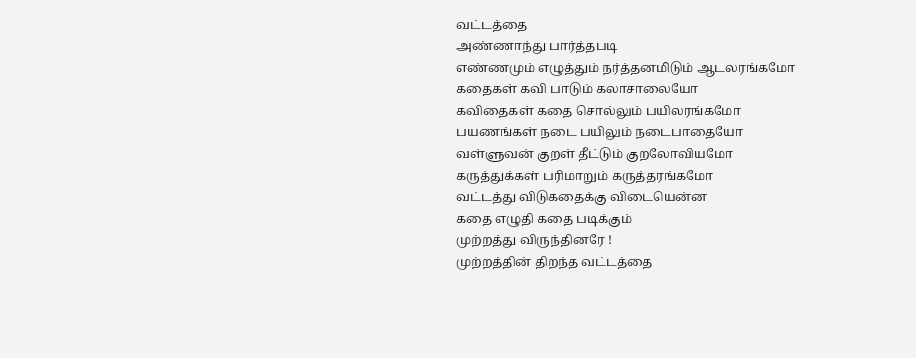வட்டத்தை
அண்ணாந்து பார்த்தபடி
எண்ணமும் எழுத்தும் நர்த்தனமிடும் ஆடலரங்கமோ
கதைகள் கவி பாடும் கலாசாலையோ
கவிதைகள் கதை சொல்லும் பயிலரங்கமோ
பயணங்கள் நடை பயிலும் நடைபாதையோ
வள்ளுவன் குறள் தீட்டும் குறலோவியமோ
கருத்துக்கள் பரிமாறும் கருத்தரங்கமோ
வட்டத்து விடுகதைக்கு விடையென்ன
கதை எழுதி கதை படிக்கும்
முற்றத்து விருந்தினரே !
முற்றத்தின் திறந்த வட்டத்தை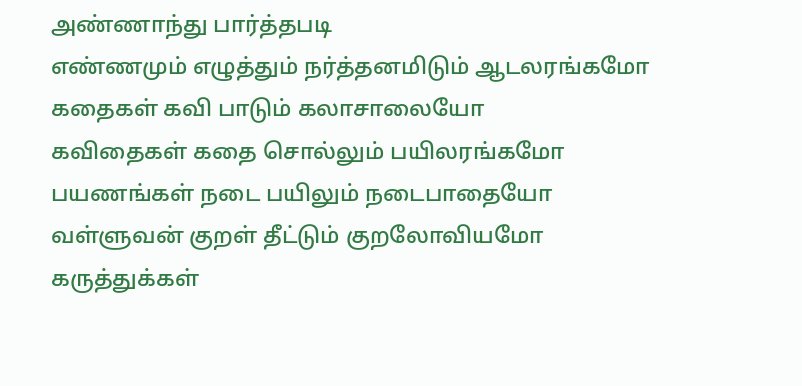அண்ணாந்து பார்த்தபடி
எண்ணமும் எழுத்தும் நர்த்தனமிடும் ஆடலரங்கமோ
கதைகள் கவி பாடும் கலாசாலையோ
கவிதைகள் கதை சொல்லும் பயிலரங்கமோ
பயணங்கள் நடை பயிலும் நடைபாதையோ
வள்ளுவன் குறள் தீட்டும் குறலோவியமோ
கருத்துக்கள்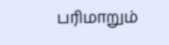பரிமாறும்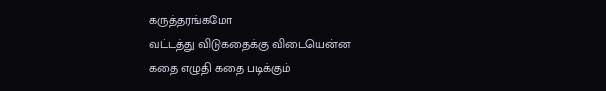கருத்தரங்கமோ
வட்டத்து விடுகதைக்கு விடையென்ன
கதை எழுதி கதை படிக்கும்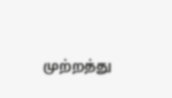முற்றத்து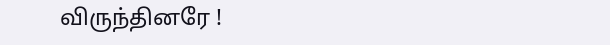விருந்தினரே !